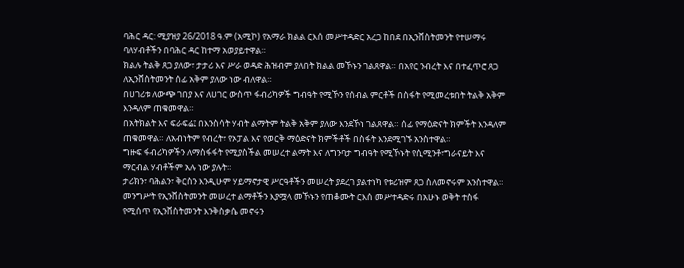ባሕር ዳር: ሚያዝያ 26/2018 ዓ.ም (አሚኮ) የአማራ ክልል ርእሰ መሥተዳድር አረጋ ከበደ በኢንቨስትመንት የተሠማሩ ባለሃብቶችን በባሕር ዳር ከተማ አወያይተዋል።
ክልሉ ትልቅ ጸጋ ያለው፣ ታታሪ እና ሥራ ወዳድ ሕዝብም ያለበት ክልል መኾኑን ገልጸዋል። በአየር ንብረት እና በተፈጥሮ ጸጋ ለኢንቨስትመንት ሰፊ አቅም ያለው ነው ብለዋል።
በሀገሪቱ ለውጭ ገበያ እና ለሀገር ውስጥ ፋብሪካዎች ግብዓት የሚኾን የሰብል ምርቶች በስፋት የሚመረቱበት ትልቅ አቅም እንዳለም ጠቁመዋል።
በአትክልት እና ፍራፍሬ፤ በእንስሳት ሃብት ልማትም ትልቅ አቅም ያለው እንደኾነ ገልጸዋል። ሰፊ የማዕድናት ክምችት እንዳለም ጠቁመዋል። ለአብነትም የብረት፣ የኦፓል እና የወርቅ ማዕድናት ክምችቶች በስፋት እንደሚገኙ አንስተዋል።
ግዙፍ ፋብሪካዎችን ለማስፋፋት የሚያስችል መሠረተ ልማት እና ለግንባታ ግብዓት የሚኾኑት የሲሚንቶ፣ግራናይት እና ማርብል ሃብቶችም አሉ ነው ያሉት።
ታሪክን፣ ባሕልን፣ ቅርስን እንዲሁም ሃይማኖታዊ ሥርዓቶችን መሠረት ያደረገ ያልተነካ የቱሪዝም ጸጋ ስለመኖሩም አንስተዋል።
መንግሥት የኢንቨስትመንት መሠረተ ልማቶችን እያሟላ መኾኑን የጠቆሙት ርእሰ መሥተዳድሩ በአሁኑ ወቅት ተስፋ የሚሰጥ የኢንቨስትመንት እንቅስቃሴ መኖሩን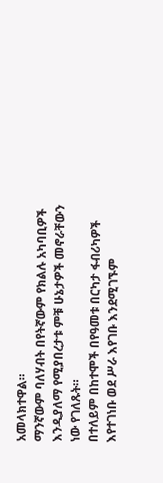አመላክተዋል።
ማንኛውም ባለሃብት በየትኛውም የክልሉ አካባቢዎች እንዲያለማ የሚያበረታቱ ምቹ ሁኔታዎች መኖራቸውን ነው የገለጹት።
በተለይም በከተሞች በየዓመቱ በርካታ ፋብሪካዎች እየተገነቡ ወደ ሥራ እየገቡ እንደሚገኙም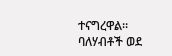ተናግረዋል።
ባለሃብቶች ወደ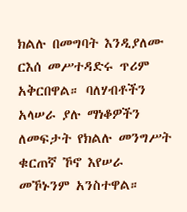ክልሉ በመግባት እንዲያለሙ ርእሰ መሥተዳድሩ ጥሪም አቅርበዋል። ባለሃብቶችን አላሠራ ያሉ ማነቆዎችን ለመፍታት የክልሉ መንግሥት ቁርጠኛ ኾኖ እየሠራ መኾኑንም አንስተዋል።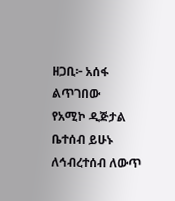ዘጋቢ፦ አሰፋ ልጥገበው
የአሚኮ ዲጅታል ቤተሰብ ይሁኑ
ለኅብረተሰብ ለውጥ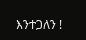እንተጋለን !